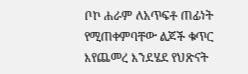ቦኮ ሐራም ለአጥፍቶ ጠፊነት የሚጠቀምባቸው ልጆች ቁጥር እየጨመረ እንደሄደ የህጽናት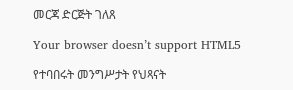መርጃ ድርጅት ገለጸ

Your browser doesn’t support HTML5

የተባበሩት መንግሥታት የህጻናት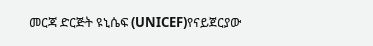መርጃ ድርጅት ዩኒሴፍ (UNICEF)የናይጀርያው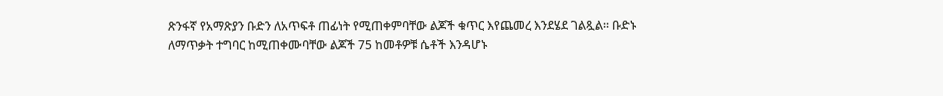ጽንፋኛ የአማጽያን ቡድን ለአጥፍቶ ጠፊነት የሚጠቀምባቸው ልጆች ቁጥር እየጨመረ እንደሄደ ገልጿል። ቡድኑ ለማጥቃት ተግባር ከሚጠቀሙባቸው ልጆች 75 ከመቶዎቹ ሴቶች እንዳሆኑ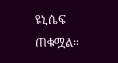ዩኒሴፍ ጠቁሟል።